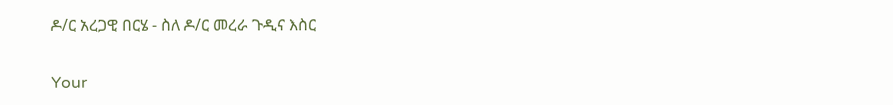ዶ/ር አረጋዊ በርሄ - ስለ ዶ/ር መረራ ጉዲና እስር

Your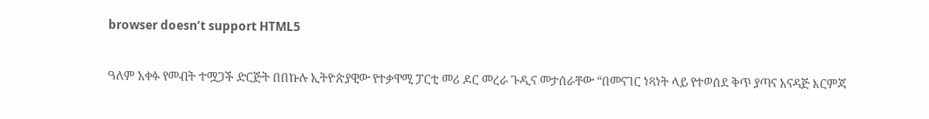browser doesn’t support HTML5

ዓለም አቀፉ የመብት ተሟጋች ድርጅት በበኩሉ ኢትዮጵያዊው የተቃዋሚ ፓርቲ መሪ ዶር መረራ ጉዲና መታሰራቸው “በመናገር ነጻነት ላይ የተወሰደ ቅጥ ያጣና አናዳጅ እርምጃ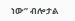ነው” ብሎታል